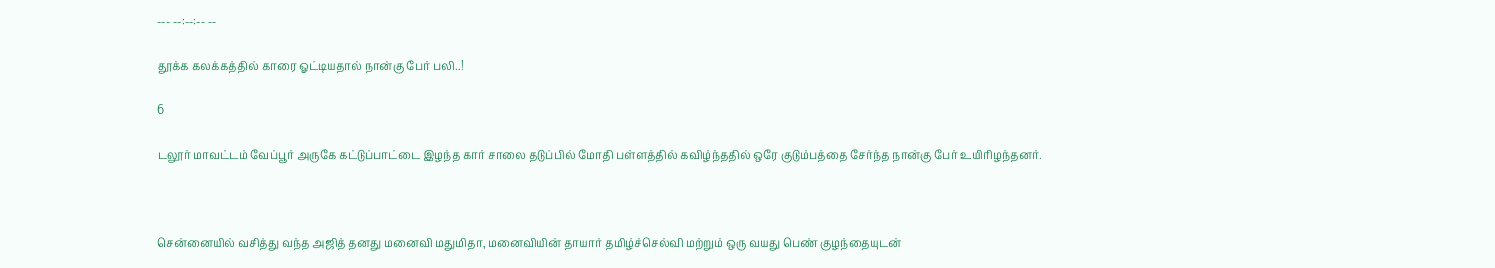--- --:--:-- --

தூக்க கலக்கத்தில் காரை ஓட்டியதால் நான்கு பேர் பலி..!

6

டலூர் மாவட்டம் வேப்பூர் அருகே கட்டுப்பாட்டை இழந்த கார் சாலை தடுப்பில் மோதி பள்ளத்தில் கவிழ்ந்ததில் ஒரே குடும்பத்தை சேர்ந்த நான்கு பேர் உயிரிழந்தனர்.



சென்னையில் வசித்து வந்த அஜித் தனது மனைவி மதுமிதா, மனைவியின் தாயார் தமிழ்ச்செல்வி மற்றும் ஒரு வயது பெண் குழந்தையுடன்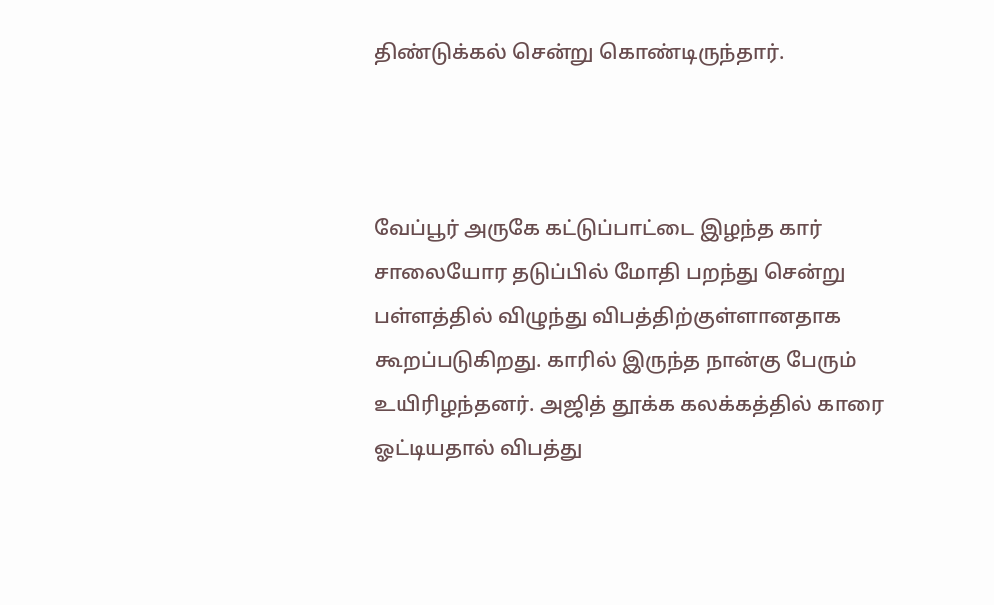திண்டுக்கல் சென்று கொண்டிருந்தார்.



வேப்பூர் அருகே கட்டுப்பாட்டை இழந்த கார் சாலையோர தடுப்பில் மோதி பறந்து சென்று பள்ளத்தில் விழுந்து விபத்திற்குள்ளானதாக கூறப்படுகிறது. காரில் இருந்த நான்கு பேரும் உயிரிழந்தனர். அஜித் தூக்க கலக்கத்தில் காரை ஓட்டியதால் விபத்து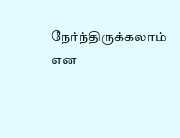நேர்ந்திருக்கலாம் என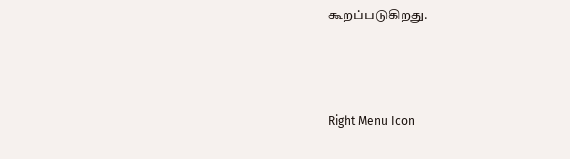கூறப்படுகிறது.



Right Menu Icon